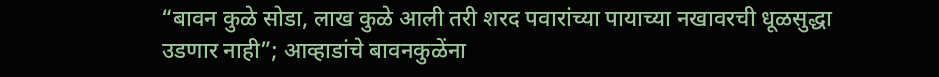“बावन कुळे सोडा, लाख कुळे आली तरी शरद पवारांच्या पायाच्या नखावरची धूळसुद्धा उडणार नाही”; आव्हाडांचे बावनकुळेंना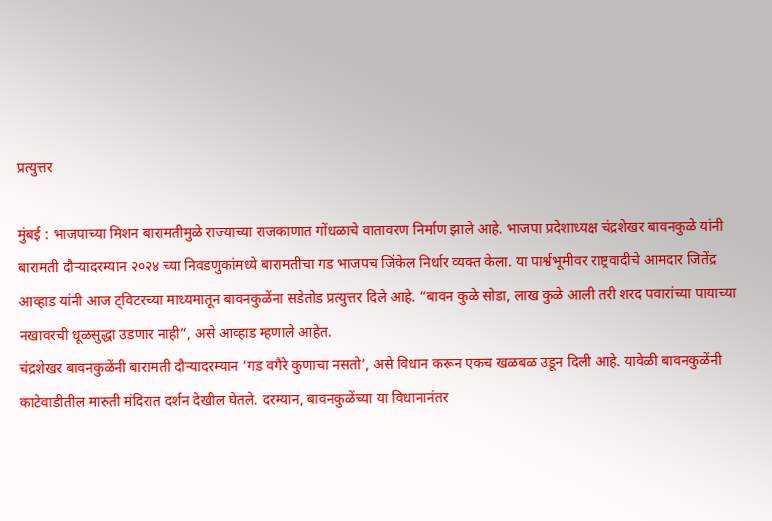प्रत्युत्तर

मुंबई : भाजपाच्या मिशन बारामतीमुळे राज्याच्या राजकाणात गोंधळाचे वातावरण निर्माण झाले आहे. भाजपा प्रदेशाध्यक्ष चंद्रशेखर बावनकुळे यांनी बारामती दौऱ्यादरम्यान २०२४ च्या निवडणुकांमध्ये बारामतीचा गड भाजपच जिंकेल निर्धार व्यक्त केला. या पार्श्वभूमीवर राष्ट्रवादीचे आमदार जितेंद्र आव्हाड यांनी आज ट्विटरच्या माध्यमातून बावनकुळेंना सडेतोड प्रत्युत्तर दिले आहे. “बावन कुळे सोडा, लाख कुळे आली तरी शरद पवारांच्या पायाच्या नखावरची धूळसुद्धा उडणार नाही”, असे आव्हाड म्हणाले आहेत.
चंद्रशेखर बावनकुळेंनी बारामती दौऱ्यादरम्यान ‘गड वगैरे कुणाचा नसतो’, असे विधान करून एकच खळबळ उडून दिली आहे. यावेळी बावनकुळेंनी काटेवाडीतील मारुती मंदिरात दर्शन देखील घेतले. दरम्यान, बावनकुळेंच्या या विधानानंतर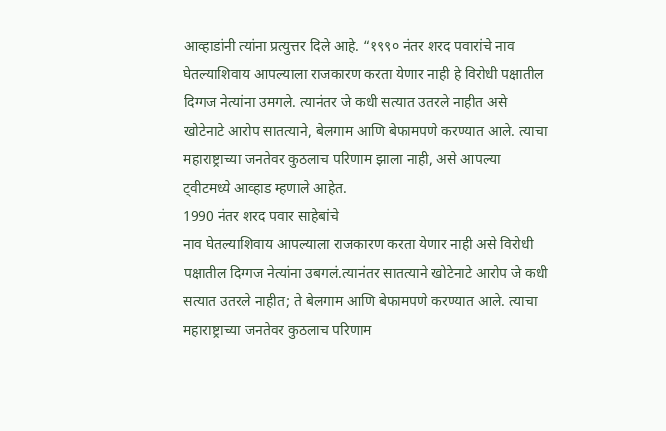आव्हाडांनी त्यांना प्रत्युत्तर दिले आहे. “१९९० नंतर शरद पवारांचे नाव घेतल्याशिवाय आपल्याला राजकारण करता येणार नाही हे विरोधी पक्षातील दिग्गज नेत्यांना उमगले. त्यानंतर जे कधी सत्यात उतरले नाहीत असे खोटेनाटे आरोप सातत्याने, बेलगाम आणि बेफामपणे करण्यात आले. त्याचा महाराष्ट्राच्या जनतेवर कुठलाच परिणाम झाला नाही, असे आपल्या ट्वीटमध्ये आव्हाड म्हणाले आहेत.
1990 नंतर शरद पवार साहेबांचे
नाव घेतल्याशिवाय आपल्याला राजकारण करता येणार नाही असे विरोधी पक्षातील दिग्गज नेत्यांना उबगलं.त्यानंतर सातत्याने खोटेनाटे आरोप जे कधी सत्यात उतरले नाहीत; ते बेलगाम आणि बेफामपणे करण्यात आले. त्याचा महाराष्ट्राच्या जनतेवर कुठलाच परिणाम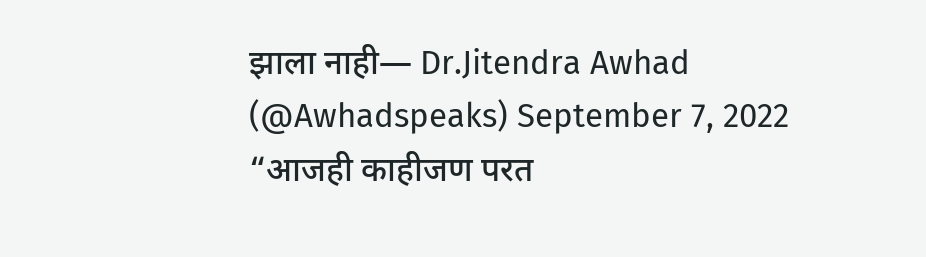झाला नाही— Dr.Jitendra Awhad (@Awhadspeaks) September 7, 2022
“आजही काहीजण परत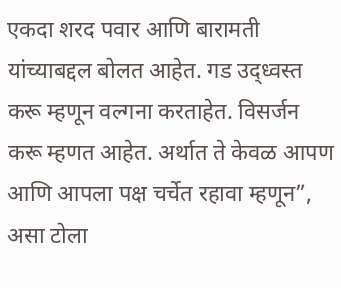एकदा शरद पवार आणि बारामती यांच्याबद्दल बोलत आहेत. गड उद्ध्वस्त करू म्हणून वल्गना करताहेत. विसर्जन करू म्हणत आहेत. अर्थात ते केवळ आपण आणि आपला पक्ष चर्चेत रहावा म्हणून”, असा टोला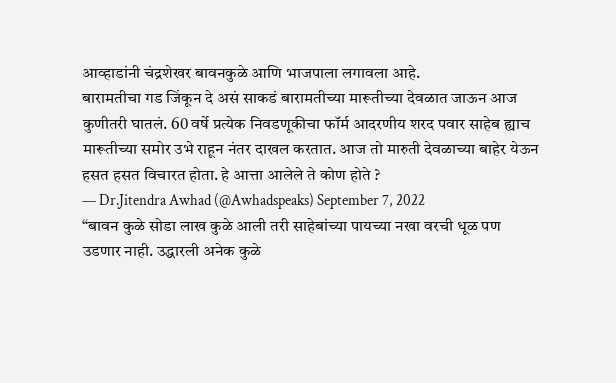आव्हाडांनी चंद्रशेखर बावनकुळे आणि भाजपाला लगावला आहे.
बारामतीचा गड जिंकून दे असं साकडं बारामतीच्या मारूतीच्या देवळात जाऊन आज कुणीतरी घातलं. 60 वर्षे प्रत्येक निवडणूकीचा फॉर्म आदरणीय शरद पवार साहेब ह्याच मारूतीच्या समोर उभे राहून नंतर दाखल करतात. आज तो मारुती देवळाच्या बाहेर येऊन हसत हसत विचारत होता. हे आत्ता आलेले ते कोण होते ?
— Dr.Jitendra Awhad (@Awhadspeaks) September 7, 2022
“बावन कुळे सोडा लाख कुळे आली तरी साहेबांच्या पायच्या नखा वरची धूळ पण उडणार नाही. उद्धारली अनेक कुळे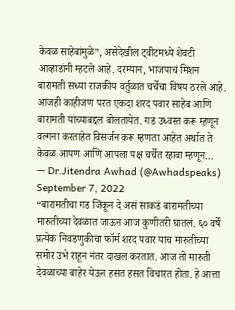केवळ साहेबांमुळे”, असेदेखील ट्वीटमध्ये शेवटी आव्हाडांनी म्हटले आहे. दरम्यान, भाजपाचं मिशन बारामती सध्या राजकीय वर्तुळात चर्चेचा विषय ठरले आहे.
आजही काहीजण परत एकदा शरद पवार साहेब आणि बारामती यांच्याबद्दल बोलतायेत. गड उध्वस्त करू म्हणून वल्गना करताहेत विसर्जन करू म्हणता आहेत अर्थात ते केवळ आपण आणि आपला पक्ष चर्चेत रहावा म्हणून…
— Dr.Jitendra Awhad (@Awhadspeaks) September 7, 2022
“बारामतीचा गड जिंकून दे असं साकडं बारामतीच्या मारुतीच्या देवळात जाऊन आज कुणीतरी घातलं. ६० वर्षे प्रत्येक निवडणुकीचा फॉर्म शरद पवार याच मारुतीच्या समोर उभे राहून नंतर दाखल करतात. आज तो मारुती देवळाच्या बाहेर येऊन हसत हसत विचारत होता. हे आत्ता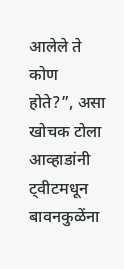आलेले ते कोण होते?”, असा खोचक टोला आव्हाडांनी ट्वीटमधून बावनकुळेंना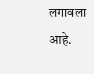लगावला आहे.